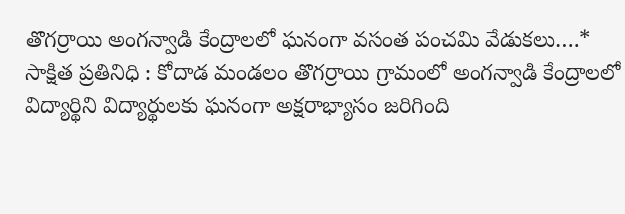తొగర్రాయి అంగన్వాడి కేంద్రాలలో ఘనంగా వసంత పంచమి వేడుకలు….*
సాక్షిత ప్రతినిధి : కోదాడ మండలం తొగర్రాయి గ్రామంలో అంగన్వాడి కేంద్రాలలో విద్యార్థిని విద్యార్థులకు ఘనంగా అక్షరాభ్యాసం జరిగింది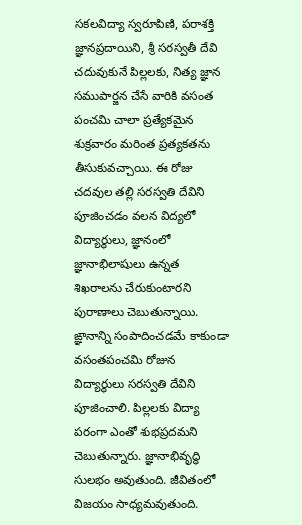సకలవిద్యా స్వరూపిణి, పరాశక్తి జ్ఞానప్రదాయిని, శ్రీ సరస్వతీ దేవి
చదువుకునే పిల్లలకు, నిత్య జ్ఞాన సముపార్జన చేసే వారికి వసంత పంచమి చాలా ప్రత్యేకమైన శుక్రవారం మరింత ప్రత్యకతను తీసుకువచ్చాయి. ఈ రోజు చదవుల తల్లి సరస్వతి దేవిని పూజించడం వలన విద్యలో విద్యార్థులు, జ్ఞానంలో జ్ఞానాభిలాషులు ఉన్నత శిఖరాలను చేరుకుంటారని పురాణాలు చెబుతున్నాయి. ఙ్ఞానాన్ని సంపాదించడమే కాకుండా వసంతపంచమి రోజున విద్యార్థులు సరస్వతి దేవిని పూజించాలి. పిల్లలకు విద్యా పరంగా ఎంతో శుభప్రదమని చెబుతున్నారు. జ్ఞానాభివృద్ధి సులభం అవుతుంది. జీవితంలో విజయం సాధ్యమవుతుంది.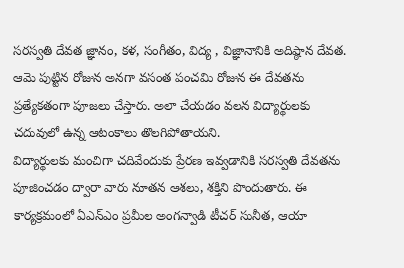సరస్వతి దేవత జ్ఞానం, కళ, సంగీతం, విద్య , విజ్ఞానానికి అదిష్ఠాన దేవత. ఆమె పుట్టిన రోజున అనగా వసంత పంచమి రోజున ఈ దేవతను ప్రత్యేకతంగా పూజలు చేస్తారు. అలా చేయడం వలన విద్యార్థులకు చదువులో ఉన్న ఆటంకాలు తొలగిపోతాయని.
విద్యార్థులకు మంచిగా చదివేందుకు ప్రేరణ ఇవ్వడానికి సరస్వతి దేవతను పూజించడం ద్వారా వారు నూతన ఆశలు, శక్తిని పొందుతారు. ఈ కార్యక్రమంలో ఏఎన్ఎం ప్రమీల అంగన్వాడి టీచర్ సునీత, ఆయా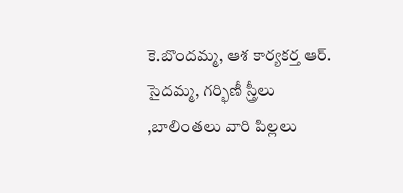కె.బొందమ్మ, ఆశ కార్యకర్త ఆర్. సైదమ్మ, గర్భిణీ స్త్రీలు ,బాలింతలు వారి పిల్లలు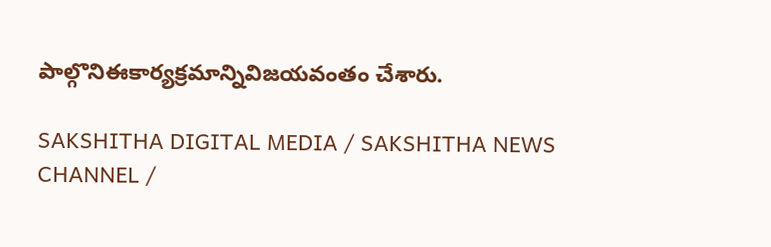పాల్గొనిఈకార్యక్రమాన్నివిజయవంతం చేశారు.

SAKSHITHA DIGITAL MEDIA / SAKSHITHA NEWS CHANNEL /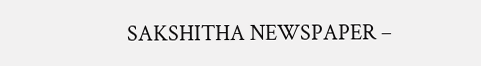SAKSHITHA NEWSPAPER –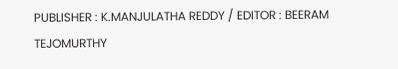PUBLISHER : K.MANJULATHA REDDY / EDITOR : BEERAM TEJOMURTHY